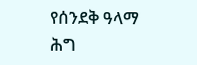የሰንደቅ ዓላማ ሕግ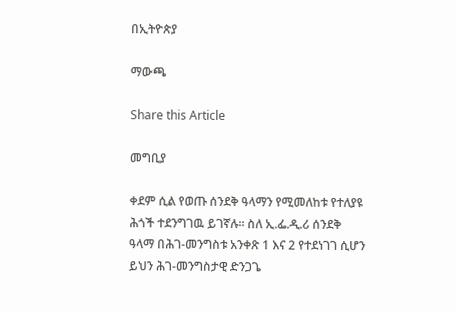በኢትዮጵያ

ማውጫ

Share this Article

መግቢያ

ቀደም ሲል የወጡ ሰንደቅ ዓላማን የሚመለከቱ የተለያዩ ሕጎች ተደንግገዉ ይገኛሉ፡፡ ስለ ኢ.ፌ.ዲ.ሪ ሰንደቅ ዓላማ በሕገ-መንግስቱ አንቀጽ 1 እና 2 የተደነገገ ሲሆን ይህን ሕገ-መንግስታዊ ድንጋጌ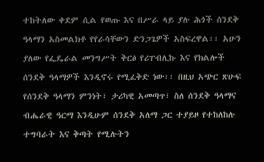ተከትለው ቀደም ሲል የወጡ እና በሥራ ላይ ያሉ ሕጎች ሰንደቅ ዓላማን አስመልክቶ የየራሳቸውን ድንጋጌዎች አስፍረዋል፡፡ አሁን ያለው የፌዴራል መንግሥት ቅርፅ የሪፐብሊኩ እና የክልሎች ሰንደቅ ዓላማዎች እንዲኖሩ የሚፈቅድ ነው፡፡ በዚህ አጭር ጽሁፍ የሰንደቅ ዓላማን ምንነት፣ ታሪካዊ አመጣጥ፣ ስለ ሰንደቅ ዓላማና ብሔራዊ ዓርማ እንዲሁም ሰንደቅ አለማ ጋር ተያይዞ የተከለከሉ ተግባራት እና ቅጣት የሚሉትን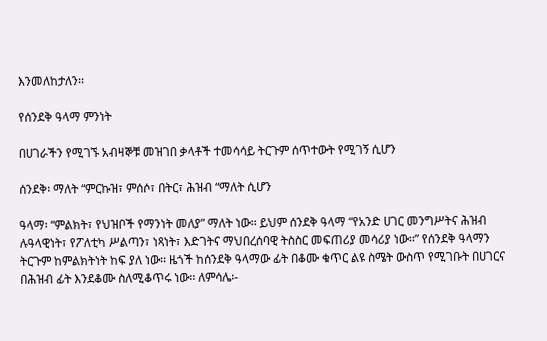እንመለከታለን፡፡

የሰንደቅ ዓላማ ምንነት

በሀገራችን የሚገኙ አብዛኞቹ መዝገበ ቃላቶች ተመሳሳይ ትርጉም ሰጥተውት የሚገኝ ሲሆን

ሰንደቅ፡ ማለት “ምርኩዝ፣ ምሰሶ፣ በትር፣ ሕዝብ “ማለት ሲሆን

ዓላማ፡ “ምልክት፣ የህዝቦች የማንነት መለያ” ማለት ነው፡፡ ይህም ሰንደቅ ዓላማ “የአንድ ሀገር መንግሥትና ሕዝብ ሉዓላዊነት፣ የፖለቲካ ሥልጣን፣ ነጻነት፣ እድገትና ማህበረሰባዊ ትስስር መፍጠሪያ መሳሪያ ነው፡፡” የሰንደቅ ዓላማን ትርጉም ከምልክትነት ከፍ ያለ ነው፡፡ ዜጎች ከሰንደቅ ዓላማው ፊት በቆሙ ቁጥር ልዩ ስሜት ውስጥ የሚገቡት በሀገርና በሕዝብ ፊት እንደቆሙ ስለሚቆጥሩ ነው፡፡ ለምሳሌ፡-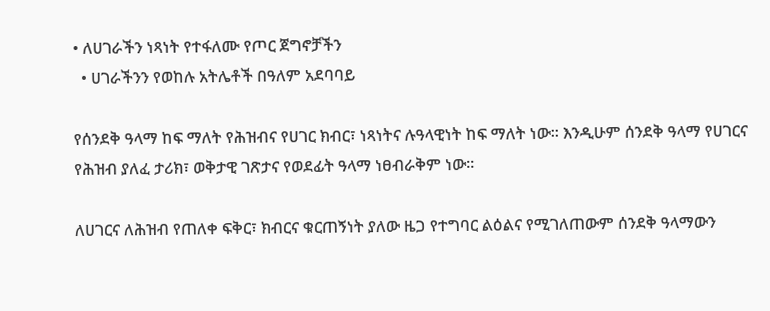• ለሀገራችን ነጻነት የተፋለሙ የጦር ጀግኖቻችን
  • ሀገራችንን የወከሉ አትሌቶች በዓለም አደባባይ

የሰንደቅ ዓላማ ከፍ ማለት የሕዝብና የሀገር ክብር፣ ነጻነትና ሉዓላዊነት ከፍ ማለት ነው፡፡ እንዲሁም ሰንደቅ ዓላማ የሀገርና የሕዝብ ያለፈ ታሪክ፣ ወቅታዊ ገጽታና የወደፊት ዓላማ ነፀብራቅም ነው፡፡

ለሀገርና ለሕዝብ የጠለቀ ፍቅር፣ ክብርና ቁርጠኝነት ያለው ዜጋ የተግባር ልዕልና የሚገለጠውም ሰንደቅ ዓላማውን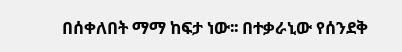በሰቀለበት ማማ ከፍታ ነው፡፡ በተቃራኒው የሰንደቅ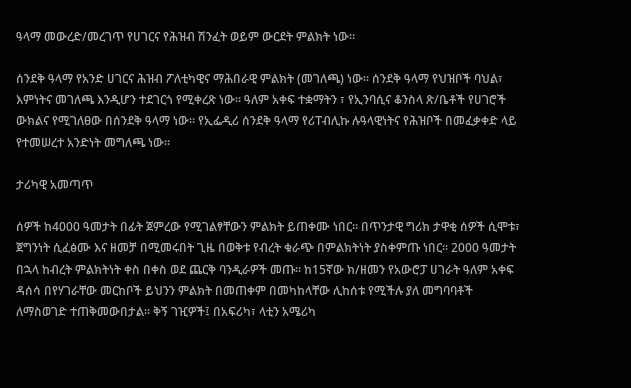ዓላማ መውረድ/መረገጥ የሀገርና የሕዝብ ሽንፈት ወይም ውርደት ምልክት ነው፡፡

ሰንደቅ ዓላማ የአንድ ሀገርና ሕዝብ ፖለቲካዊና ማሕበራዊ ምልክት (መገለጫ) ነው፡፡ ሰንደቅ ዓላማ የህዝቦች ባህል፣ እምነትና መገለጫ እንዲሆን ተደገርጎ የሚቀረጽ ነው፡፡ ዓለም አቀፍ ተቋማትን ፣ የኢንባሲና ቆንስላ ጽ/ቤቶች የሀገሮች ውክልና የሚገለፀው በሰንደቅ ዓላማ ነው፡፡ የኢፌዲሪ ሰንደቅ ዓላማ የሪፐብሊኩ ሉዓላዊነትና የሕዝቦች በመፈቃቀድ ላይ የተመሠረተ አንድነት መግለጫ ነው፡፡

ታሪካዊ አመጣጥ

ሰዎች ከ4000 ዓመታት በፊት ጀምረው የሚገልፃቸውን ምልክት ይጠቀሙ ነበር፡፡ በጥንታዊ ግሪክ ታዋቂ ሰዎች ሲሞቱ፣ ጀግንነት ሲፈፅሙ እና ዘመቻ በሚመሩበት ጊዜ በወቅቱ የብረት ቁራጭ በምልክትነት ያስቀምጡ ነበር፡፡ 2000 ዓመታት በኋላ ከብረት ምልክትነት ቀስ በቀስ ወደ ጨርቅ ባንዲራዎች መጡ፡፡ ከ15ኛው ክ/ዘመን የአውሮፓ ሀገራት ዓለም አቀፍ ዳሰሳ በየሃገራቸው መርከቦች ይህንን ምልክት በመጠቀም በመካከላቸው ሊከሰቱ የሚችሉ ያለ መግባባቶች ለማስወገድ ተጠቅመውበታል፡፡ ቅኝ ገዢዎች፤ በአፍሪካ፣ ላቲን አሜሪካ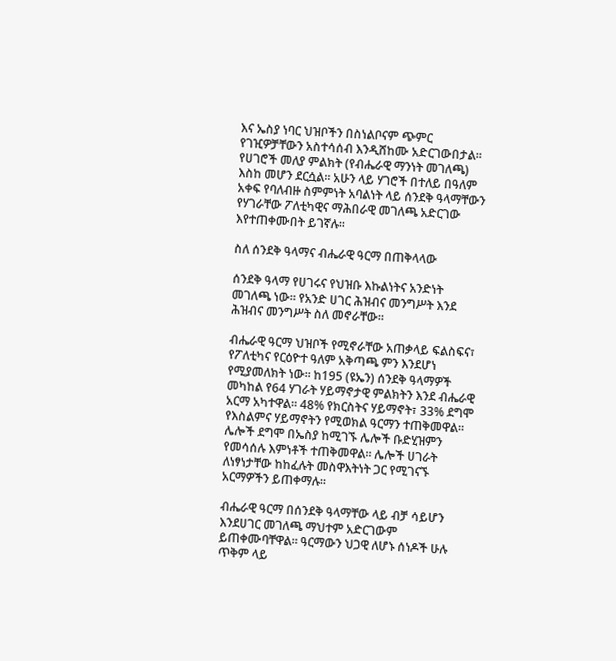እና ኤስያ ነባር ህዝቦችን በስነልቦናም ጭምር የገዢዎቻቸውን አስተሳሰብ እንዲሸከሙ አድርገውበታል፡፡ የሀገሮች መለያ ምልክት (የብሔራዊ ማንነት መገለጫ) እስከ መሆን ደርሷል፡፡ አሁን ላይ ሃገሮች በተለይ በዓለም አቀፍ የባለብዙ ስምምነት አባልነት ላይ ሰንደቅ ዓላማቸውን የሃገራቸው ፖለቲካዊና ማሕበራዊ መገለጫ አድርገው እየተጠቀሙበት ይገኛሉ፡፡

ስለ ሰንደቅ ዓላማና ብሔራዊ ዓርማ በጠቅላላው

ሰንደቅ ዓላማ የሀገሩና የህዝቡ እኩልነትና አንድነት መገለጫ ነው፡፡ የአንድ ሀገር ሕዝብና መንግሥት እንደ ሕዝብና መንግሥት ስለ መኖራቸው፡፡

ብሔራዊ ዓርማ ህዝቦች የሚኖራቸው አጠቃላይ ፍልስፍና፣ የፖለቲካና የርዕዮተ ዓለም አቅጣጫ ምን እንደሆነ የሚያመለክት ነው፡፡ ከ195 (ዩኤን) ሰንደቅ ዓላማዎች መካከል የ64 ሃገራት ሃይማኖታዊ ምልክትን እንደ ብሔራዊ አርማ አካተዋል፡፡ 48% የክርስትና ሃይማኖት፣ 33% ደግሞ የእስልምና ሃይማኖትን የሚወክል ዓርማን ተጠቅመዋል፡፡ ሌሎች ደግሞ በኤስያ ከሚገኙ ሌሎች ቡድሂዝምን የመሳሰሉ እምነቶች ተጠቅመዋል፡፡ ሌሎች ሀገራት ለነፃነታቸው ከከፈሉት መስዋእትነት ጋር የሚገናኙ አርማዎችን ይጠቀማሉ፡፡

ብሔራዊ ዓርማ በሰንደቅ ዓላማቸው ላይ ብቻ ሳይሆን እንደሀገር መገለጫ ማህተም አድርገውም ይጠቀሙባቸዋል፡፡ ዓርማውን ህጋዊ ለሆኑ ሰነዶች ሁሉ ጥቅም ላይ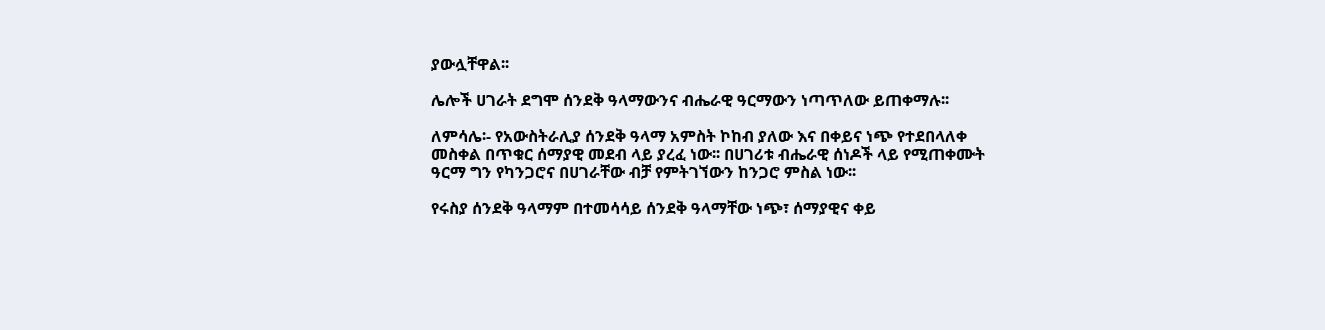ያውሏቸዋል፡፡

ሌሎች ሀገራት ደግሞ ሰንደቅ ዓላማውንና ብሔራዊ ዓርማውን ነጣጥለው ይጠቀማሉ፡፡

ለምሳሌ፡- የአውስትራሊያ ሰንደቅ ዓላማ አምስት ኮከብ ያለው እና በቀይና ነጭ የተደበላለቀ መስቀል በጥቁር ሰማያዊ መደብ ላይ ያረፈ ነው፡፡ በሀገሪቱ ብሔራዊ ሰነዶች ላይ የሚጠቀሙት ዓርማ ግን የካንጋሮና በሀገራቸው ብቻ የምትገኘውን ከንጋሮ ምስል ነው፡፡

የሩስያ ሰንደቅ ዓላማም በተመሳሳይ ሰንደቅ ዓላማቸው ነጭ፣ ሰማያዊና ቀይ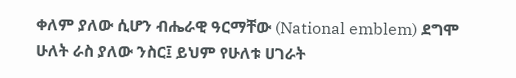ቀለም ያለው ሲሆን ብሔራዊ ዓርማቸው (National emblem) ደግሞ ሁለት ራስ ያለው ንስር፤ ይህም የሁለቱ ሀገራት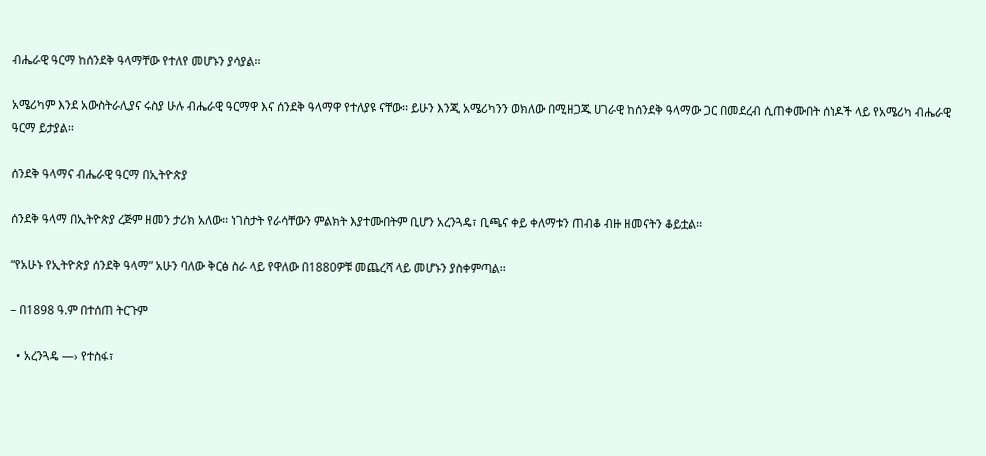ብሔራዊ ዓርማ ከሰንደቅ ዓላማቸው የተለየ መሆኑን ያሳያል፡፡

አሜሪካም እንደ አውስትራሊያና ሩስያ ሁሉ ብሔራዊ ዓርማዋ እና ሰንደቅ ዓላማዋ የተለያዩ ናቸው፡፡ ይሁን እንጂ አሜሪካንን ወክለው በሚዘጋጁ ሀገራዊ ከሰንደቅ ዓላማው ጋር በመደረብ ሲጠቀሙበት ሰነዶች ላይ የአሜሪካ ብሔራዊ ዓርማ ይታያል፡፡

ሰንደቅ ዓላማና ብሔራዊ ዓርማ በኢትዮጵያ

ሰንደቅ ዓላማ በኢትዮጵያ ረጅም ዘመን ታሪክ አለው፡፡ ነገስታት የራሳቸውን ምልክት እያተሙበትም ቢሆን አረንጓዴ፣ ቢጫና ቀይ ቀለማቱን ጠብቆ ብዙ ዘመናትን ቆይቷል፡፡

“የአሁኑ የኢትዮጵያ ሰንደቅ ዓላማ” አሁን ባለው ቅርፅ ስራ ላይ የዋለው በ1880ዎቹ መጨረሻ ላይ መሆኑን ያስቀምጣል፡፡

– በ1898 ዓ.ም በተሰጠ ትርጉም

  • አረንጓዴ —› የተስፋ፣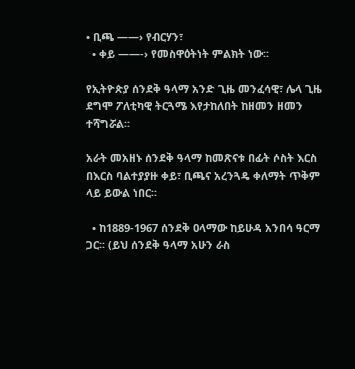• ቢጫ ——› የብርሃን፣
  • ቀይ ——-› የመስዋዕትነት ምልክት ነው፡፡

የኢትዮጵያ ሰንደቅ ዓላማ አንድ ጊዜ መንፈሳዊ፣ ሌላ ጊዜ ደግሞ ፖለቲካዊ ትርጓሜ እየታከለበት ከዘመን ዘመን ተሻግሯል፡፡

አራት መአዘኑ ሰንደቅ ዓላማ ከመጽናቱ በፊት ሶስት እርስ በእርስ ባልተያያዙ ቀይ፣ ቢጫና አረንጓዴ ቀለማት ጥቅም ላይ ይውል ነበር፡፡

  • ከ1889-1967 ሰንደቅ ዐላማው ከይሁዳ አንበሳ ዓርማ ጋር፡፡ (ይህ ሰንደቅ ዓላማ አሁን ራስ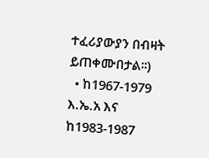ተፈሪያውያን በብዛት ይጠቀሙበታል፡፡)
  • ከ1967-1979 እ.ኤ.አ እና ከ1983-1987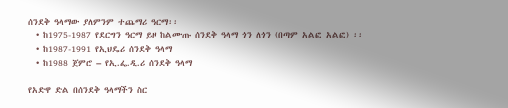ሰንደቅ ዓላማው ያለምንም ተጨማሪ ዓርማ፡፡
  • ከ1975-1987 የደርግን ዓርማ ይዞ ከልሙጡ ሰንደቅ ዓላማ ጎን ለጎን (በጣም አልፎ አልፎ) ፡፡
  • ከ1987-1991 የኢህዴሪ ሰንደቅ ዓላማ
  • ከ1988 ጀምሮ – የኢ.ፌ.ዲ.ሪ ሰንደቅ ዓላማ

የአድዋ ድል በሰንደቅ ዓላማችን ስር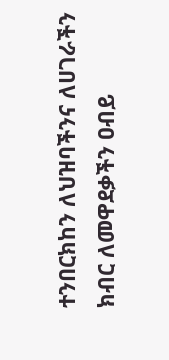ተንበርክከን ለህዝባችንና ለሀገራችን ክብር ለመዋደቃችን ዐብይ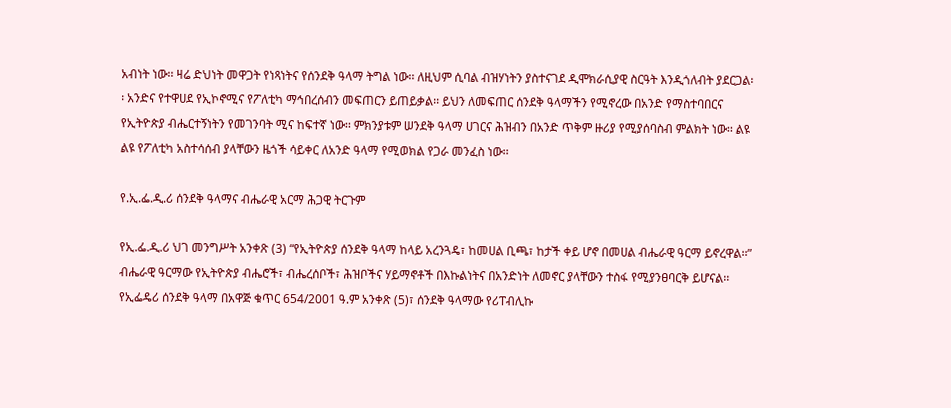አብነት ነው፡፡ ዛሬ ድህነት መዋጋት የነጻነትና የሰንደቅ ዓላማ ትግል ነው፡፡ ለዚህም ሲባል ብዝሃነትን ያስተናገደ ዲሞክራሲያዊ ስርዓት እንዲጎለብት ያደርጋል፡፡ አንድና የተዋሀደ የኢኮኖሚና የፖለቲካ ማኅበረሰብን መፍጠርን ይጠይቃል፡፡ ይህን ለመፍጠር ሰንደቅ ዓላማችን የሚኖረው በአንድ የማስተባበርና የኢትዮጵያ ብሔርተኝነትን የመገንባት ሚና ከፍተኛ ነው፡፡ ምክንያቱም ሠንደቅ ዓላማ ሀገርና ሕዝብን በአንድ ጥቅም ዙሪያ የሚያሰባስብ ምልክት ነው፡፡ ልዩ ልዩ የፖለቲካ አስተሳሰብ ያላቸውን ዜጎች ሳይቀር ለአንድ ዓላማ የሚወክል የጋራ መንፈስ ነው፡፡

የ.ኢ.ፌ.ዲ.ሪ ሰንደቅ ዓላማና ብሔራዊ አርማ ሕጋዊ ትርጉም

የኢ.ፌ.ዲ.ሪ ህገ መንግሥት አንቀጽ (3) “የኢትዮጵያ ሰንደቅ ዓላማ ከላይ አረንጓዴ፣ ከመሀል ቢጫ፣ ከታች ቀይ ሆኖ በመሀል ብሔራዊ ዓርማ ይኖረዋል፡፡” ብሔራዊ ዓርማው የኢትዮጵያ ብሔሮች፣ ብሔረሰቦች፣ ሕዝቦችና ሃይማኖቶች በእኩልነትና በአንድነት ለመኖር ያላቸውን ተስፋ የሚያንፀባርቅ ይሆናል፡፡ የኢፌዴሪ ሰንደቅ ዓላማ በአዋጅ ቁጥር 654/2001 ዓ.ም አንቀጽ (5)፣ ሰንደቅ ዓላማው የሪፐብሊኩ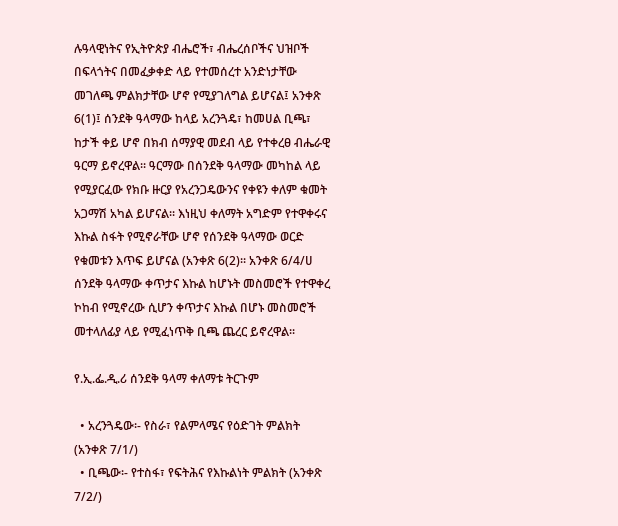ሉዓላዊነትና የኢትዮጵያ ብሔሮች፣ ብሔረሰቦችና ህዝቦች በፍላጎትና በመፈቃቀድ ላይ የተመሰረተ አንድነታቸው መገለጫ ምልክታቸው ሆኖ የሚያገለግል ይሆናል፤ አንቀጽ 6(1)፤ ሰንደቅ ዓላማው ከላይ አረንጓዴ፣ ከመሀል ቢጫ፣ ከታች ቀይ ሆኖ በክብ ሰማያዊ መደብ ላይ የተቀረፀ ብሔራዊ ዓርማ ይኖረዋል፡፡ ዓርማው በሰንደቅ ዓላማው መካከል ላይ የሚያርፈው የክቡ ዙርያ የአረንጋዴውንና የቀዩን ቀለም ቁመት አጋማሽ አካል ይሆናል፡፡ እነዚህ ቀለማት አግድም የተዋቀሩና እኩል ስፋት የሚኖራቸው ሆኖ የሰንደቅ ዓላማው ወርድ የቁመቱን እጥፍ ይሆናል (አንቀጽ 6(2)፡፡ አንቀጽ 6/4/ሀ ሰንደቅ ዓላማው ቀጥታና እኩል ከሆኑት መስመሮች የተዋቀረ ኮከብ የሚኖረው ሲሆን ቀጥታና እኩል በሆኑ መስመሮች መተላለፊያ ላይ የሚፈነጥቅ ቢጫ ጨረር ይኖረዋል፡፡

የ.ኢ.ፌ.ዲ.ሪ ሰንደቅ ዓላማ ቀለማቱ ትርጉም

  • አረንጓዴው፡- የስራ፣ የልምላሜና የዕድገት ምልክት (አንቀጽ 7/1/)
  • ቢጫው፡- የተስፋ፣ የፍትሕና የእኩልነት ምልክት (አንቀጽ 7/2/)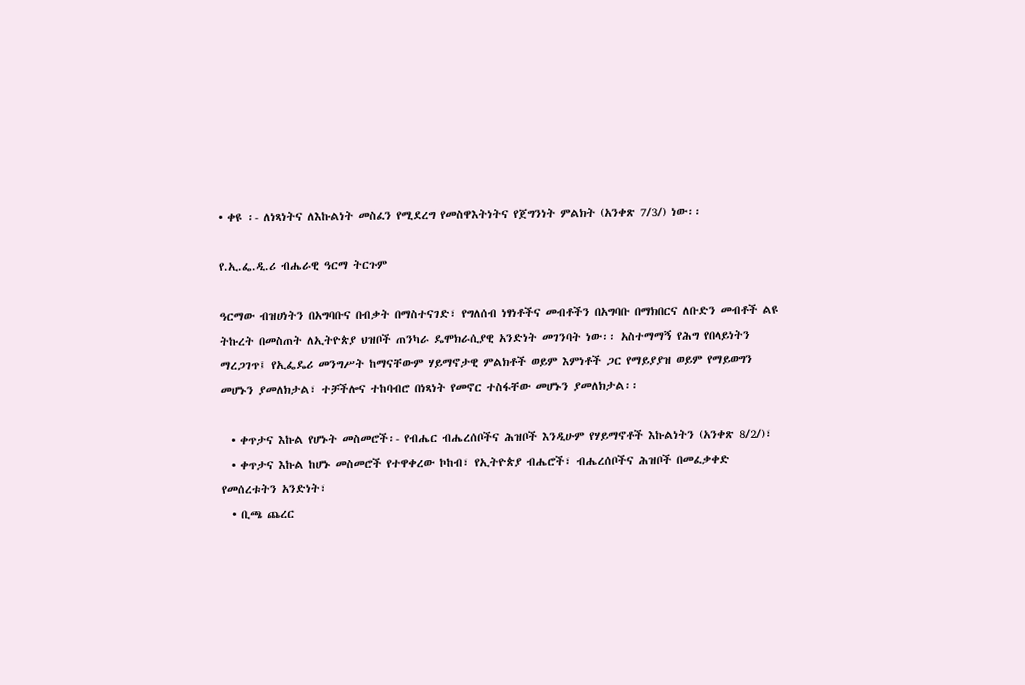• ቀዩ ፡- ለነጻነትና ለእኩልነት መስፈን የሚደረግ የመስዋእትነትና የጀግንነት ምልክት (አንቀጽ 7/3/) ነው፡፡

የ.ኢ.ፌ.ዲ.ሪ ብሔራዊ ዓርማ ትርጉም

ዓርማው ብዝሀነትን በአግባቡና በብቃት በማስተናገድ፣ የግለሰብ ነፃነቶችና መብቶችን በአግባቡ በማክበርና ለቡድን መብቶች ልዩ ትኩረት በመስጠት ለኢትዮጵያ ህዝቦች ጠንካራ ዴሞክራሲያዊ አንድነት መገንባት ነው፡፡ አስተማማኝ የሕግ የበላይነትን ማረጋገጥ፤ የኢፌዴሪ መንግሥት ከማናቸውም ሃይማኖታዊ ምልክቶች ወይም እምነቶች ጋር የማይያያዝ ወይም የማይወግን መሆኑን ያመለክታል፣ ተቻችሎና ተከባብሮ በነጻነት የመኖር ተስፋቸው መሆኑን ያመለክታል፡፡

  • ቀጥታና እኩል የሆኑት መስመሮች፡- የብሔር ብሔረሰቦችና ሕዝቦች እንዲሁም የሃይማኖቶች እኩልነትን (አንቀጽ 8/2/)፣
  • ቀጥታና እኩል ከሆኑ መስመሮች የተዋቀረው ኮከብ፣ የኢትዮጵያ ብሔሮች፣ ብሔረሰቦችና ሕዝቦች በመፈቃቀድ የመሰረቱትን አንድነት፣
  • ቢጫ ጨረር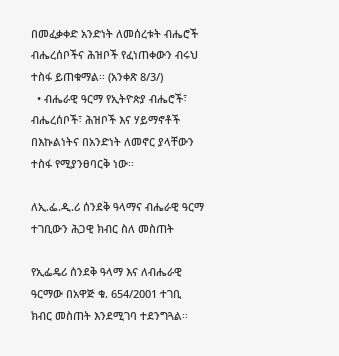በመፈቃቀድ አንድነት ለመሰረቱት ብሔሮች ብሔረሰቦችና ሕዝቦች የፈነጠቀውን ብሩህ ተስፋ ይጠቁማል፡፡ (አንቀጽ 8/3/)
  • ብሔራዊ ዓርማ የኢትዮጵያ ብሔሮች፣ ብሔረሰቦች፣ ሕዝቦች እና ሃይማኖቶች በእኩልነትና በአንድነት ለመኖር ያላቸውን ተስፋ የሚያንፀባርቅ ነው፡፡

ለኢ.ፌ.ዲ.ሪ ሰንደቅ ዓላማና ብሔራዊ ዓርማ ተገቢውን ሕጋዊ ክብር ስለ መስጠት

የኢፌዴሪ ሰንደቅ ዓላማ እና ለብሔራዊ ዓርማው በአዋጅ ቁ. 654/2001 ተገቢ ክብር መስጠት እንደሚገባ ተደንግጓል፡፡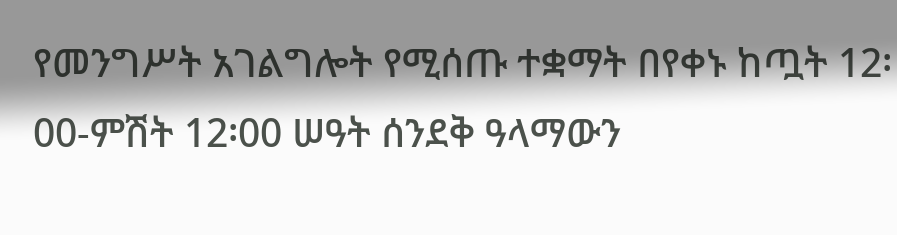የመንግሥት አገልግሎት የሚሰጡ ተቋማት በየቀኑ ከጧት 12፡00-ምሽት 12፡00 ሠዓት ሰንደቅ ዓላማውን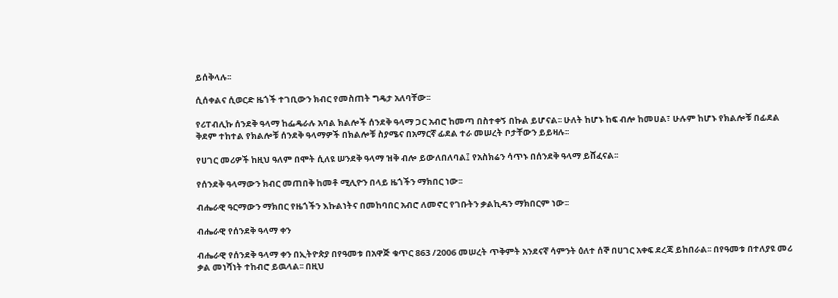ይሰቅላሉ፡፡

ሲሰቀልና ሲወርድ ዜጎች ተገቢውን ክብር የመስጠት ግዴታ አለባቸው፡፡

የሪፐብሊኩ ሰንደቅ ዓላማ ከፌዴራሉ አባል ክልሎች ሰንደቅ ዓላማ ጋር አብሮ ከመጣ በስተቀኝ በኩል ይሆናል፡፡ ሁለት ከሆኑ ከፍ ብሎ ከመሀል፣ ሁሉም ከሆኑ የክልሎቹ በፊደል ቅደም ተከተል የክልሎቹ ሰንደቅ ዓላማዎች በክልሎቹ ስያሜና በአማርኛ ፊደል ተራ መሠረት ቦታቸውን ይይዛሉ፡፡

የሀገር መሪዎች ከዚህ ዓለም በሞት ሲለዩ ሠንደቅ ዓላማ ዝቅ ብሎ ይውለበለባል፤ የአስክሬን ሳጥኑ በሰንደቅ ዓላማ ይሸፈናል፡፡

የሰንደቅ ዓላማውን ክብር መጠበቅ ከመቶ ሚሊዮን በላይ ዜጎችን ማክበር ነው፡፡

ብሔራዊ ዓርማውን ማክበር የዜጎችን እኩልነትና በመከባበር አብሮ ለመኖር የገቡትን ቃልኪዳን ማክበርም ነው፡፡

ብሔራዊ የሰንደቅ ዓላማ ቀን

ብሔራዊ የሰንደቅ ዓላማ ቀን በኢትዮጵያ በየዓመቱ በአዋጅ ቁጥር 863 /2006 መሠረት ጥቅምት አንደናኛ ሳምንት ዕለተ ሰኞ በሀገር አቀፍ ደረጃ ይከበራል፡፡ በየዓመቱ በተለያዩ መሪ ቃል መነሻነት ተከብሮ ይዉላል፡፡ በዚህ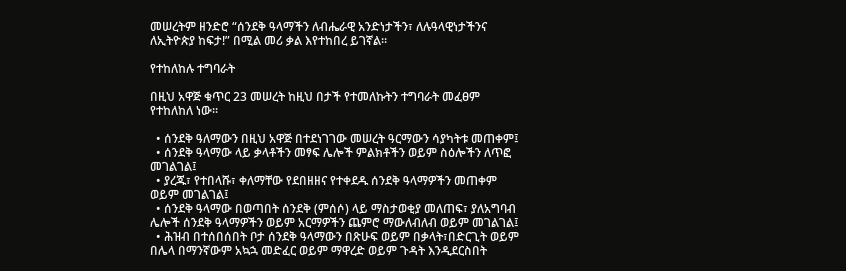መሠረትም ዘንድሮ “ሰንደቅ ዓላማችን ለብሔራዊ አንድነታችን፣ ለሉዓላዊነታችንና ለኢትዮጵያ ከፍታ!” በሚል መሪ ቃል እየተከበረ ይገኛል፡፡

የተከለከሉ ተግባራት

በዚህ አዋጅ ቁጥር 23 መሠረት ከዚህ በታች የተመለኩትን ተግባራት መፈፀም የተከለከለ ነው፡፡

  • ሰንደቅ ዓለማውን በዚህ አዋጅ በተደነገገው መሠረት ዓርማውን ሳያካትቱ መጠቀም፤
  • ሰንደቅ ዓላማው ላይ ቃላቶችን መፃፍ ሌሎች ምልክቶችን ወይም ስዕሎችን ለጥፎ መገልገል፤
  • ያረጁ፣ የተበላሹ፣ ቀለማቸው የደበዘዘና የተቀደዱ ሰንደቅ ዓላማዎችን መጠቀም ወይም መገልገል፤
  • ሰንደቅ ዓላማው በወጣበት ሰንደቅ (ምሰሶ) ላይ ማስታወቂያ መለጠፍ፣ ያለአግባብ ሌሎች ሰንደቅ ዓላማዎችን ወይም አርማዎችን ጨምሮ ማውለብለብ ወይም መገልገል፤
  • ሕዝብ በተሰበሰበት ቦታ ሰንደቅ ዓላማውን በጽሁፍ ወይም በቃላት፣በድርጊት ወይም በሌላ በማንኛውም አኳኋ መድፈር ወይም ማዋረድ ወይም ጉዳት እንዲደርስበት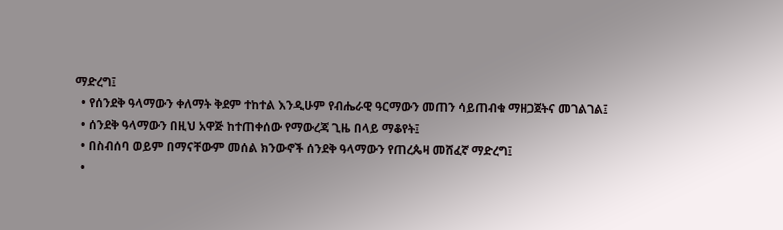ማድረግ፤
  • የሰንደቅ ዓላማውን ቀለማት ቅደም ተከተል እንዲሁም የብሔራዊ ዓርማውን መጠን ሳይጠብቁ ማዘጋጀትና መገልገል፤
  • ሰንደቅ ዓላማውን በዚህ አዋጅ ከተጠቀሰው የማውረጃ ጊዜ በላይ ማቆየት፤
  • በስብሰባ ወይም በማናቸውም መሰል ክንውኖች ሰንደቅ ዓላማውን የጠረጴዛ መሸፈኛ ማድረግ፤
  •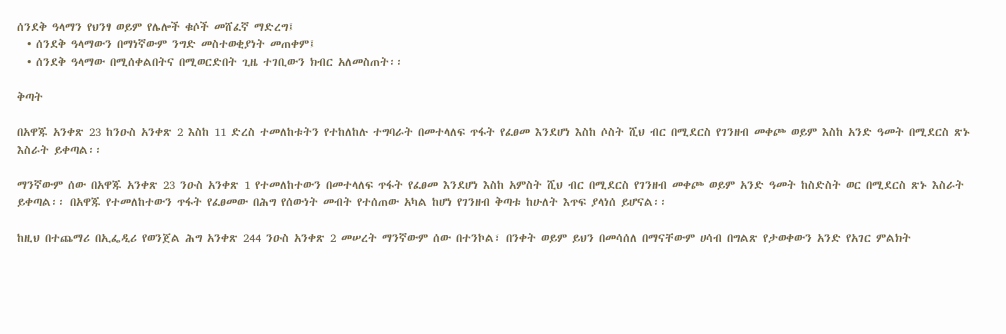ሰንደቅ ዓላማን የህንፃ ወይም የሌሎች ቁሶች መሸፈኛ ማድረግ፤
  • ሰንደቅ ዓላማውን በማነኛውም ንግድ መስተወቂያነት መጠቀም፤
  • ሰንደቅ ዓላማው በሚሰቀልበትና በሚወርድበት ጊዜ ተገቢውን ክብር አለመስጠት፡፡

ቅጣት

በአዋጁ አንቀጽ 23 ከንዑስ አንቀጽ 2 እስከ 11 ድረስ ተመለከቱትን የተከለከሉ ተግባራት በመተላለፍ ጥፋት የፈፀመ እንደሆነ እስከ ሶስት ሺህ ብር በሚደርስ የገንዘብ መቀጮ ወይም እስከ አንድ ዓመት በሚደርስ ጽኑ እስራት ይቀጣል፡፡

ማንኛውም ሰው በአዋጁ አንቀጽ 23 ንዑስ አንቀጽ 1 የተመለከተውን በመተላለፍ ጥፋት የፈፀመ እንደሆነ እስከ አምስት ሺህ ብር በሚደርስ የገንዘብ መቀጮ ወይም አንድ ዓመት ከስድስት ወር በሚደርስ ጽኑ እስራት ይቀጣል፡፡ በአዋጁ የተመለከተውን ጥፋት የፈፀመው በሕግ የሰውነት መብት የተሰጠው አካል ከሆነ የገንዘብ ቅጣቱ ከሁለት እጥፍ ያላነሰ ይሆናል፡፡

ከዚህ በተጨማሪ በኢፌዲሪ የወንጀል ሕግ አንቀጽ 244 ንዑስ አንቀጽ 2 መሠረት ማንኛውም ሰው በተንኮል፣ በንቀት ወይም ይህን በመሳሰለ በማናቸውም ሀሳብ በግልጽ የታወቀውን አንድ የአገር ምልክት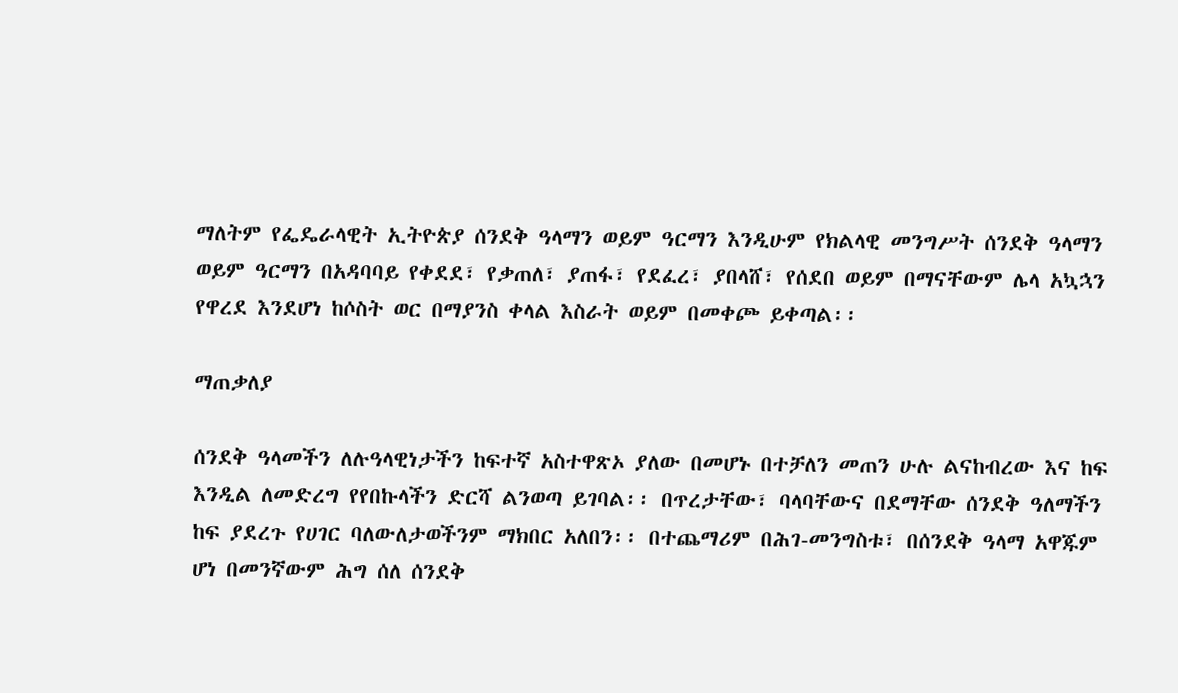ማለትም የፌዴራላዊት ኢትዮጵያ ሰንደቅ ዓላማን ወይም ዓርማን እንዲሁም የክልላዊ መንግሥት ሰንደቅ ዓላማን ወይም ዓርማን በአዳባባይ የቀደደ፣ የቃጠለ፣ ያጠፋ፣ የደፈረ፣ ያበላሸ፣ የሰደበ ወይም በማናቸውም ሌላ አኳኋን የዋረደ እንደሆነ ከሶስት ወር በማያንስ ቀላል እስራት ወይም በመቀጮ ይቀጣል፡፡

ማጠቃለያ

ሰንደቅ ዓላመችን ለሉዓላዊነታችን ከፍተኛ አስተዋጽኦ ያለው በመሆኑ በተቻለን መጠን ሁሉ ልናከብረው እና ከፍ እንዲል ለመድረግ የየበኩላችን ድርሻ ልንወጣ ይገባል፡፡ በጥረታቸው፣ ባላባቸውና በደማቸው ሰንደቅ ዓለማችን ከፍ ያደረጉ የሀገር ባለውለታወችንም ማክበር አለበን፡፡ በተጨማሪም በሕገ-መንግስቱ፣ በሰንደቅ ዓላማ አዋጁም ሆነ በመንኛውም ሕግ ሰለ ሰንደቅ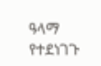ዓላማ የተደነገጉ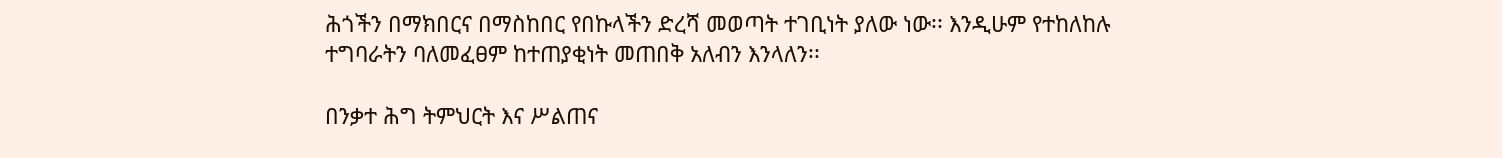ሕጎችን በማክበርና በማስከበር የበኩላችን ድረሻ መወጣት ተገቢነት ያለው ነው፡፡ እንዲሁም የተከለከሉ ተግባራትን ባለመፈፀም ከተጠያቂነት መጠበቅ አለብን እንላለን፡፡

በንቃተ ሕግ ትምህርት እና ሥልጠና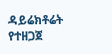ዳይሬክቶሬት የተዘጋጀ